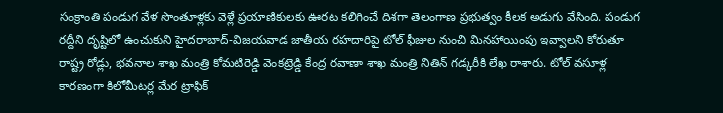సంక్రాంతి పండుగ వేళ సొంతూళ్లకు వెళ్లే ప్రయాణికులకు ఊరట కలిగించే దిశగా తెలంగాణ ప్రభుత్వం కీలక అడుగు వేసింది. పండుగ రద్దీని దృష్టిలో ఉంచుకుని హైదరాబాద్-విజయవాడ జాతీయ రహదారిపై టోల్ ఫీజుల నుంచి మినహాయింపు ఇవ్వాలని కోరుతూ రాష్ట్ర రోడ్లు, భవనాల శాఖ మంత్రి కోమటిరెడ్డి వెంకట్రెడ్డి కేంద్ర రవాణా శాఖ మంత్రి నితిన్ గడ్కరీకి లేఖ రాశారు. టోల్ వసూళ్ల కారణంగా కిలోమీటర్ల మేర ట్రాఫిక్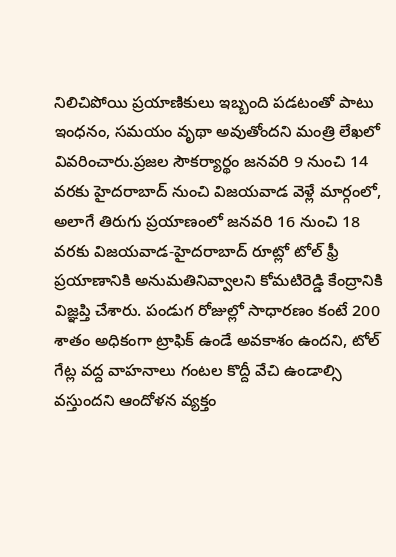నిలిచిపోయి ప్రయాణికులు ఇబ్బంది పడటంతో పాటు ఇంధనం, సమయం వృథా అవుతోందని మంత్రి లేఖలో వివరించారు.ప్రజల సౌకర్యార్థం జనవరి 9 నుంచి 14 వరకు హైదరాబాద్ నుంచి విజయవాడ వెళ్లే మార్గంలో, అలాగే తిరుగు ప్రయాణంలో జనవరి 16 నుంచి 18 వరకు విజయవాడ-హైదరాబాద్ రూట్లో టోల్ ఫ్రీ ప్రయాణానికి అనుమతినివ్వాలని కోమటిరెడ్డి కేంద్రానికి విజ్ఞప్తి చేశారు. పండుగ రోజుల్లో సాధారణం కంటే 200 శాతం అధికంగా ట్రాఫిక్ ఉండే అవకాశం ఉందని, టోల్ గేట్ల వద్ద వాహనాలు గంటల కొద్దీ వేచి ఉండాల్సి వస్తుందని ఆందోళన వ్యక్తం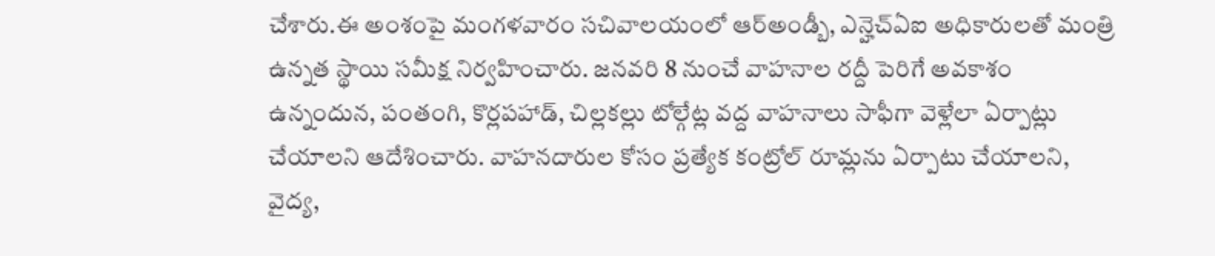చేశారు.ఈ అంశంపై మంగళవారం సచివాలయంలో ఆర్అండ్బీ, ఎన్హెచ్ఏఐ అధికారులతో మంత్రి ఉన్నత స్థాయి సమీక్ష నిర్వహించారు. జనవరి 8 నుంచే వాహనాల రద్దీ పెరిగే అవకాశం ఉన్నందున, పంతంగి, కొర్లపహాడ్, చిల్లకల్లు టోల్గేట్ల వద్ద వాహనాలు సాఫీగా వెళ్లేలా ఏర్పాట్లు చేయాలని ఆదేశించారు. వాహనదారుల కోసం ప్రత్యేక కంట్రోల్ రూమ్లను ఏర్పాటు చేయాలని, వైద్య,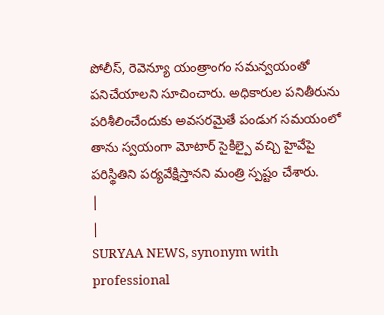పోలీస్, రెవెన్యూ యంత్రాంగం సమన్వయంతో పనిచేయాలని సూచించారు. అధికారుల పనితీరును పరిశీలించేందుకు అవసరమైతే పండుగ సమయంలో తాను స్వయంగా మోటార్ సైకిల్పై వచ్చి హైవేపై పరిస్థితిని పర్యవేక్షిస్తానని మంత్రి స్పష్టం చేశారు.
|
|
SURYAA NEWS, synonym with professional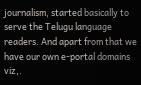journalism, started basically to serve the Telugu language readers. And apart from that we have our own e-portal domains viz,.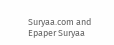Suryaa.com and Epaper Suryaa